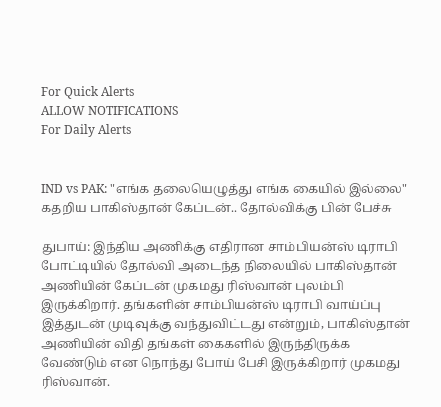For Quick Alerts
ALLOW NOTIFICATIONS
For Daily Alerts


IND vs PAK: "எங்க தலையெழுத்து எங்க கையில் இல்லை" கதறிய பாகிஸ்தான் கேப்டன்.. தோல்விக்கு பின் பேச்சு

துபாய்: இந்திய அணிக்கு எதிரான சாம்பியன்ஸ் டிராபி போட்டியில் தோல்வி அடைந்த நிலையில் பாகிஸ்தான் அணியின் கேப்டன் முகமது ரிஸ்வான் புலம்பி இருக்கிறார். தங்களின் சாம்பியன்ஸ் டிராபி வாய்ப்பு இத்துடன் முடிவுக்கு வந்துவிட்டது என்றும், பாகிஸ்தான் அணியின் விதி தங்கள் கைகளில் இருந்திருக்க வேண்டும் என நொந்து போய் பேசி இருக்கிறார் முகமது ரிஸ்வான்.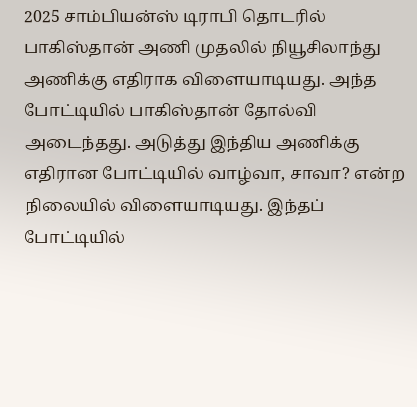2025 சாம்பியன்ஸ் டிராபி தொடரில் பாகிஸ்தான் அணி முதலில் நியூசிலாந்து அணிக்கு எதிராக விளையாடியது. அந்த போட்டியில் பாகிஸ்தான் தோல்வி அடைந்தது. அடுத்து இந்திய அணிக்கு எதிரான போட்டியில் வாழ்வா, சாவா? என்ற நிலையில் விளையாடியது. இந்தப் போட்டியில்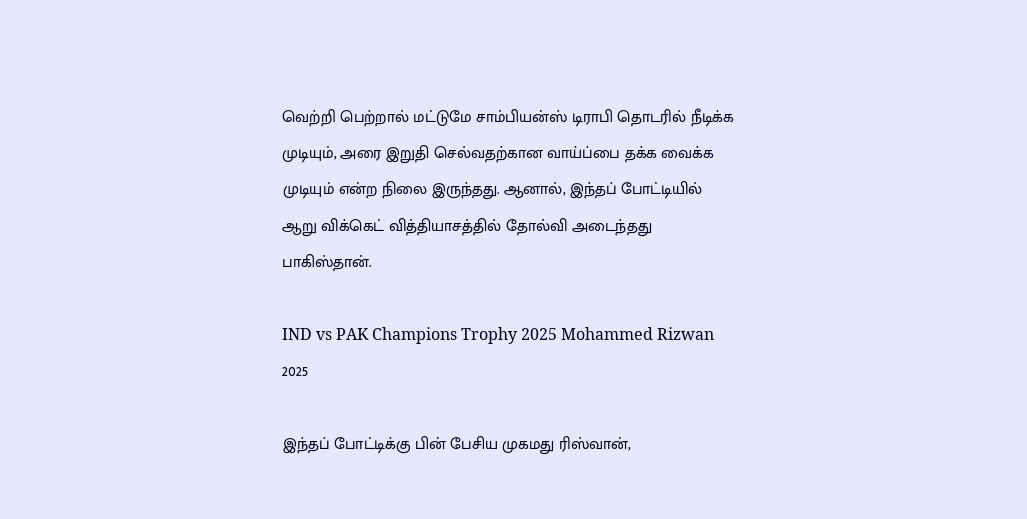வெற்றி பெற்றால் மட்டுமே சாம்பியன்ஸ் டிராபி தொடரில் நீடிக்க முடியும், அரை இறுதி செல்வதற்கான வாய்ப்பை தக்க வைக்க முடியும் என்ற நிலை இருந்தது. ஆனால், இந்தப் போட்டியில் ஆறு விக்கெட் வித்தியாசத்தில் தோல்வி அடைந்தது பாகிஸ்தான்.

IND vs PAK Champions Trophy 2025 Mohammed Rizwan 2025

இந்தப் போட்டிக்கு பின் பேசிய முகமது ரிஸ்வான்,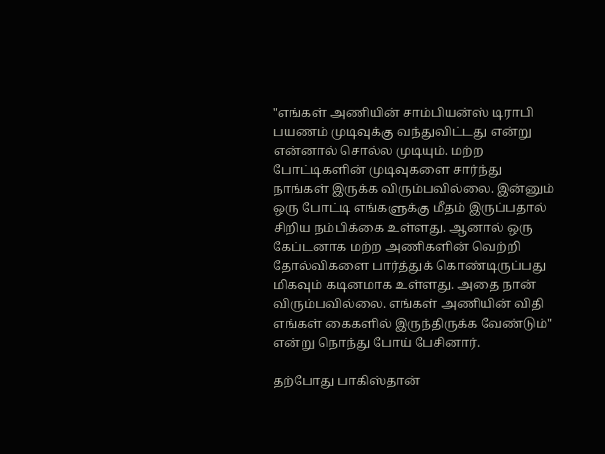"எங்கள் அணியின் சாம்பியன்ஸ் டிராபி பயணம் முடிவுக்கு வந்துவிட்டது என்று என்னால் சொல்ல முடியும். மற்ற போட்டிகளின் முடிவுகளை சார்ந்து நாங்கள் இருக்க விரும்பவில்லை. இன்னும் ஒரு போட்டி எங்களுக்கு மீதம் இருப்பதால் சிறிய நம்பிக்கை உள்ளது. ஆனால் ஒரு கேப்டனாக மற்ற அணிகளின் வெற்றி தோல்விகளை பார்த்துக் கொண்டிருப்பது மிகவும் கடினமாக உள்ளது. அதை நான் விரும்பவில்லை. எங்கள் அணியின் விதி எங்கள் கைகளில் இருந்திருக்க வேண்டும்" என்று நொந்து போய் பேசினார்.

தற்போது பாகிஸ்தான்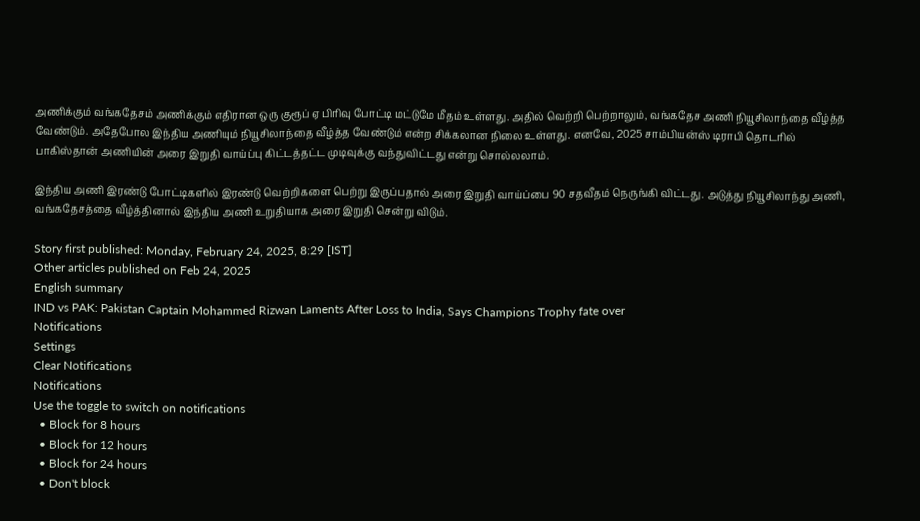அணிக்கும் வங்கதேசம் அணிக்கும் எதிரான ஒரு குரூப் ஏ பிரிவு போட்டி மட்டுமே மீதம் உள்ளது. அதில் வெற்றி பெற்றாலும், வங்கதேச அணி நியூசிலாந்தை வீழ்த்த வேண்டும். அதேபோல இந்திய அணியும் நியூசிலாந்தை வீழ்த்த வேண்டும் என்ற சிக்கலான நிலை உள்ளது. எனவே, 2025 சாம்பியன்ஸ் டிராபி தொடரில் பாகிஸ்தான் அணியின் அரை இறுதி வாய்ப்பு கிட்டத்தட்ட முடிவுக்கு வந்துவிட்டது என்று சொல்லலாம்.

இந்திய அணி இரண்டு போட்டிகளில் இரண்டு வெற்றிகளை பெற்று இருப்பதால் அரை இறுதி வாய்ப்பை 90 சதவீதம் நெருங்கி விட்டது. அடுத்து நியூசிலாந்து அணி, வங்கதேசத்தை வீழ்த்தினால் இந்திய அணி உறுதியாக அரை இறுதி சென்று விடும்.

Story first published: Monday, February 24, 2025, 8:29 [IST]
Other articles published on Feb 24, 2025
English summary
IND vs PAK: Pakistan Captain Mohammed Rizwan Laments After Loss to India, Says Champions Trophy fate over
Notifications
Settings
Clear Notifications
Notifications
Use the toggle to switch on notifications
  • Block for 8 hours
  • Block for 12 hours
  • Block for 24 hours
  • Don't block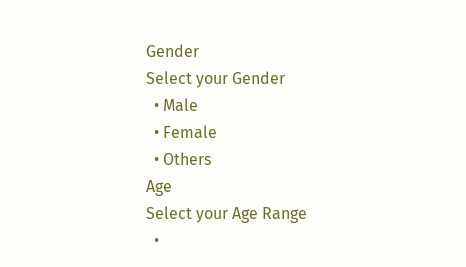Gender
Select your Gender
  • Male
  • Female
  • Others
Age
Select your Age Range
  •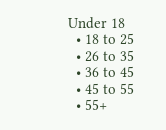Under 18
  • 18 to 25
  • 26 to 35
  • 36 to 45
  • 45 to 55
  • 55+